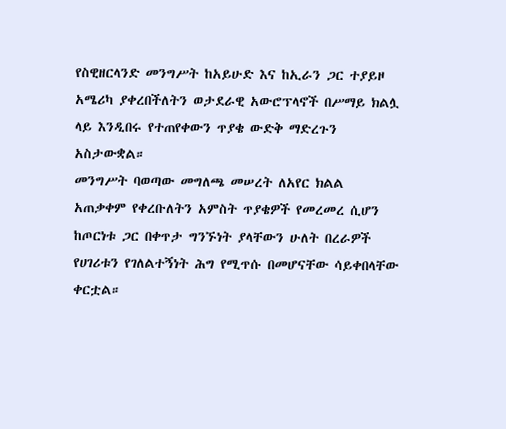የስዊዘርላንድ መንግሥት ከአይሁድ እና ከኢራን ጋር ተያይዞ አሜሪካ ያቀረበችለትን ወታደራዊ አውሮፕላኖች በሥማይ ክልሏ ላይ እንዲበሩ የተጠየቀውን ጥያቄ ውድቅ ማድረጉን አስታውቋል።
መንግሥት ባወጣው መግለጫ መሠረት ለአየር ክልል አጠቃቀም የቀረቡለትን አምስት ጥያቄዎች የመረመረ ሲሆን ከጦርነቱ ጋር በቀጥታ ግንኙነት ያላቸውን ሁለት በረራዎች የሀገሪቱን የገለልተኝነት ሕግ የሚጥሱ በመሆናቸው ሳይቀበላቸው ቀርቷል።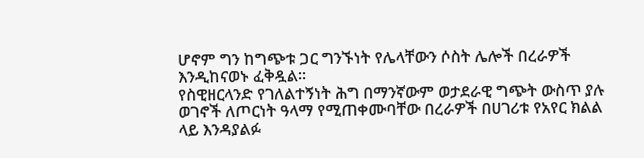ሆኖም ግን ከግጭቱ ጋር ግንኙነት የሌላቸውን ሶስት ሌሎች በረራዎች እንዲከናወኑ ፈቅዷል።
የስዊዘርላንድ የገለልተኝነት ሕግ በማንኛውም ወታደራዊ ግጭት ውስጥ ያሉ ወገኖች ለጦርነት ዓላማ የሚጠቀሙባቸው በረራዎች በሀገሪቱ የአየር ክልል ላይ እንዳያልፉ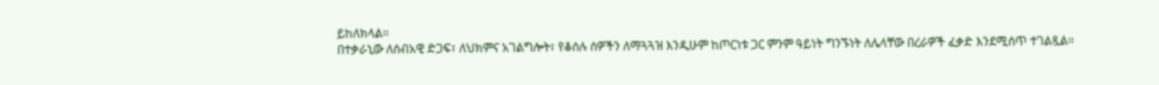ይከለክላል።
በተቃራኒው ለሰብአዊ ድጋፍ፣ ለህክምና አገልግሎት፣ የቆሰሉ ሰዎችን ለማጓጓዝ እንዲሁም ከጦርነቱ ጋር ምንም ዓይነት ግንኙነት ለሌላቸው በረራዎች ፈቃድ እንደሚሰጥ ተገልጿል።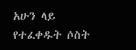አሁን ላይ የተፈቀዱት ሶስት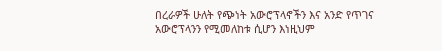በረራዎች ሁለት የጭነት አውሮፕላኖችን እና አንድ የጥገና አውሮፕላንን የሚመለከቱ ሲሆን እነዚህም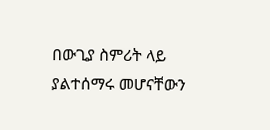በውጊያ ስምሪት ላይ ያልተሰማሩ መሆናቸውን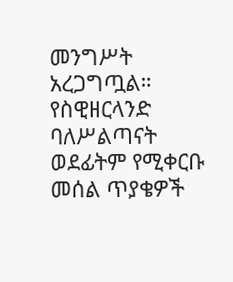መንግሥት አረጋግጧል።
የስዊዘርላንድ ባለሥልጣናት ወደፊትም የሚቀርቡ መሰል ጥያቄዎች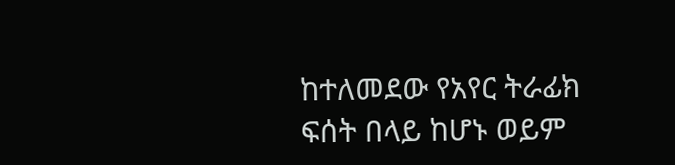ከተለመደው የአየር ትራፊክ ፍሰት በላይ ከሆኑ ወይም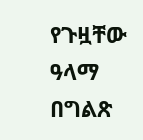የጉዟቸው ዓላማ በግልጽ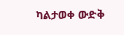ካልታወቀ ውድቅ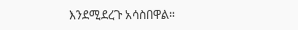እንደሚደረጉ አሳስበዋል።